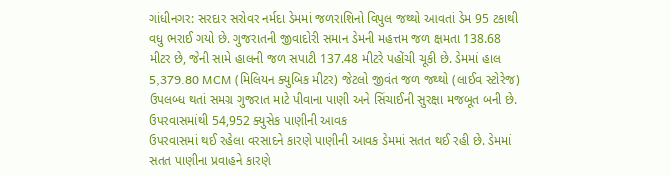ગાંધીનગર: સરદાર સરોવર નર્મદા ડેમમાં જળરાશિનો વિપુલ જથ્થો આવતાં ડેમ 95 ટકાથી વધુ ભરાઈ ગયો છે. ગુજરાતની જીવાદોરી સમાન ડેમની મહત્તમ જળ ક્ષમતા 138.68 મીટર છે, જેની સામે હાલની જળ સપાટી 137.48 મીટરે પહોંચી ચૂકી છે. ડેમમાં હાલ 5,379.80 MCM (મિલિયન ક્યુબિક મીટર) જેટલો જીવંત જળ જથ્થો (લાઈવ સ્ટોરેજ) ઉપલબ્ધ થતાં સમગ્ર ગુજરાત માટે પીવાના પાણી અને સિંચાઈની સુરક્ષા મજબૂત બની છે.
ઉપરવાસમાંથી 54,952 ક્યુસેક પાણીની આવક
ઉપરવાસમાં થઈ રહેલા વરસાદને કારણે પાણીની આવક ડેમમાં સતત થઈ રહી છે. ડેમમાં સતત પાણીના પ્રવાહને કારણે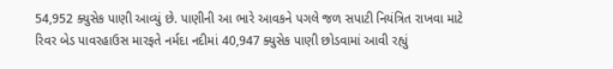54,952 ક્યુસેક પાણી આવ્યું છે. પાણીની આ ભારે આવકને પગલે જળ સપાટી નિયંત્રિત રાખવા માટે રિવર બેડ પાવરહાઉસ મારફતે નર્મદા નદીમાં 40,947 ક્યુસેક પાણી છોડવામાં આવી રહ્યું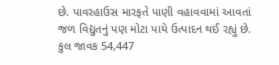છે. પાવરહાઉસ મારફતે પાણી વહાવવામાં આવતાં જળ વિદ્યુતનું પણ મોટા પાયે ઉત્પાદન થઈ રહ્યું છે.
કુલ જાવક 54,447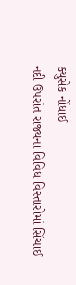ક્યુસેક નોંધાઈ
નદી ઉપરાંત રાજ્યના વિવિધ વિસ્તારોમાં સિંચાઈ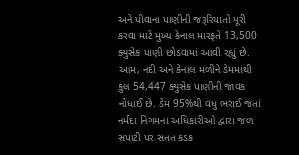અને પીવાના પાણીની જરૂરિયાતો પૂરી કરવા માટે મુખ્ય કેનાલ મારફતે 13,500 ક્યુસેક પાણી છોડવામાં આવી રહ્યું છે. આમ, નદી અને કેનાલ મળીને ડેમમાંથી કુલ 54,447 ક્યુસેક પાણીની જાવક નોંધાઈ છે. ડેમ 95%થી વધુ ભરાઈ જતાં નર્મદા નિગમના અધિકારીઓ દ્વારા જળ સપાટી પર સતત કડક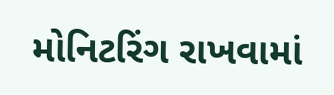મોનિટરિંગ રાખવામાં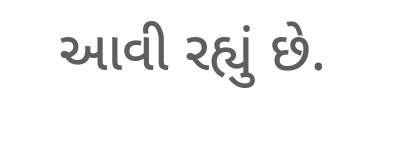આવી રહ્યું છે.